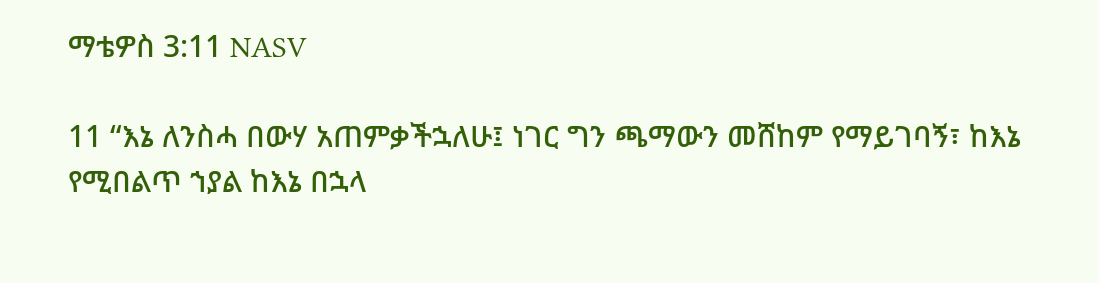ማቴዎስ 3:11 NASV

11 “እኔ ለንስሓ በውሃ አጠምቃችኋለሁ፤ ነገር ግን ጫማውን መሸከም የማይገባኝ፣ ከእኔ የሚበልጥ ኀያል ከእኔ በኋላ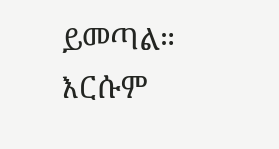ይመጣል። እርሱም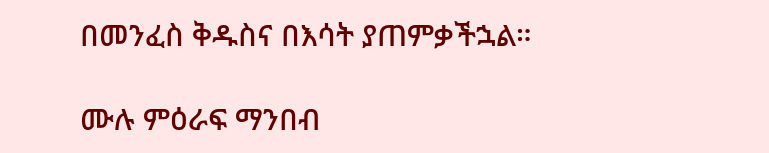በመንፈስ ቅዱስና በእሳት ያጠምቃችኋል።

ሙሉ ምዕራፍ ማንበብ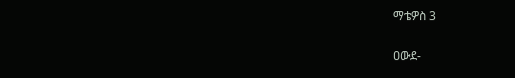ማቴዎስ 3

ዐውደ-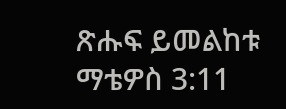ጽሑፍ ይመልከቱ ማቴዎስ 3:11